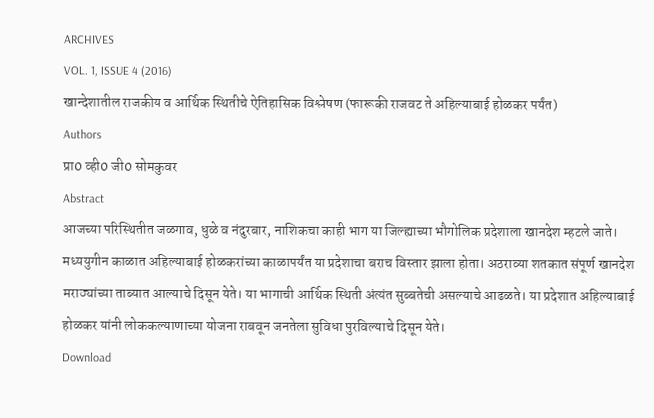ARCHIVES
VOL. 1, ISSUE 4 (2016)
खान्देशातील राजकीय व आर्थिक स्थितीचे ऐतिहासिक विश्लेषण (फारूकी राजवट ते अहिल्याबाई होळकर पर्यंत)
Authors
प्रा0 व्ही0 जी0 सोमकुवर
Abstract
आजच्या परिस्थितीत जळगाव, धुळे व नंदुरबार, नाशिकचा काही भाग या जिल्ह्याच्या भौगोलिक प्रदेशाला खानदेश म्हटले जाते। मध्ययुगीन काळात अहिल्याबाई होळकरांच्या काळापर्यंत या प्रदेशाचा बराच विस्तार झाला होता। अठराव्या शतकात संपूर्ण खानदेश मराठ्यांच्या ताब्यात आल्याचे दिसून येते। या भागाची आर्थिक स्थिती अंत्यंत सुब्बतेची असल्याचे आढळते। या प्रदेशात अहिल्याबाई होळकर यांनी लोककल्याणाच्या योजना राबवून जनतेला सुविधा पुरविल्याचे दिसून येते।
Download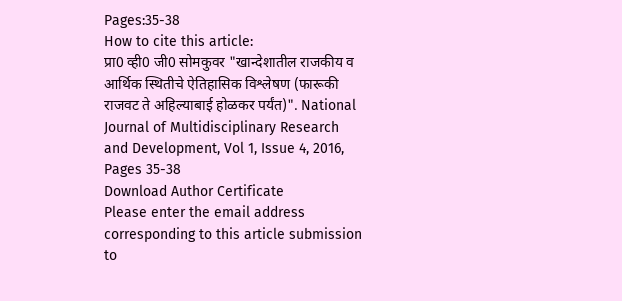Pages:35-38
How to cite this article:
प्रा0 व्ही0 जी0 सोमकुवर "खान्देशातील राजकीय व आर्थिक स्थितीचे ऐतिहासिक विश्लेषण (फारूकी राजवट ते अहिल्याबाई होळकर पर्यंत)". National Journal of Multidisciplinary Research and Development, Vol 1, Issue 4, 2016, Pages 35-38
Download Author Certificate
Please enter the email address corresponding to this article submission to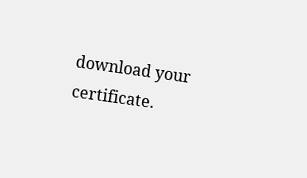download your certificate.